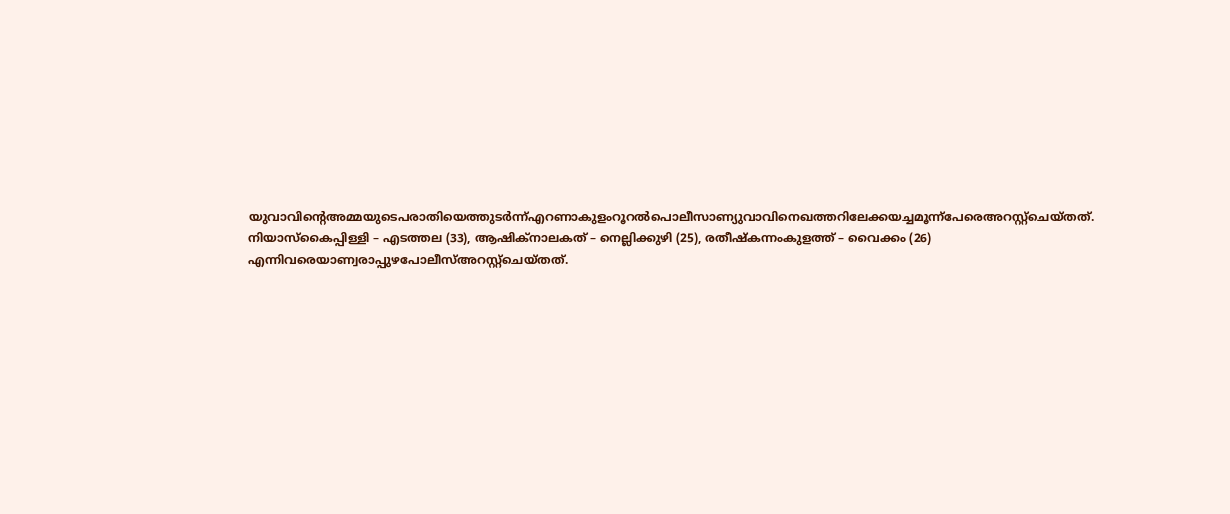യുവാവിന്റെഅമ്മയുടെപരാതിയെത്തുടർന്ന്എറണാകുളംറൂറൽപൊലീസാണ്യുവാവിനെഖത്തറിലേക്കയച്ചമൂന്ന്പേരെഅറസ്റ്റ്ചെയ്തത്. നിയാസ്കൈപ്പിള്ളി – എടത്തല (33), ആഷിക്നാലകത് – നെല്ലിക്കുഴി (25), രതീഷ്കന്നംകുളത്ത് – വൈക്കം (26) എന്നിവരെയാണ്വരാപ്പുഴപോലീസ്അറസ്റ്റ്ചെയ്തത്.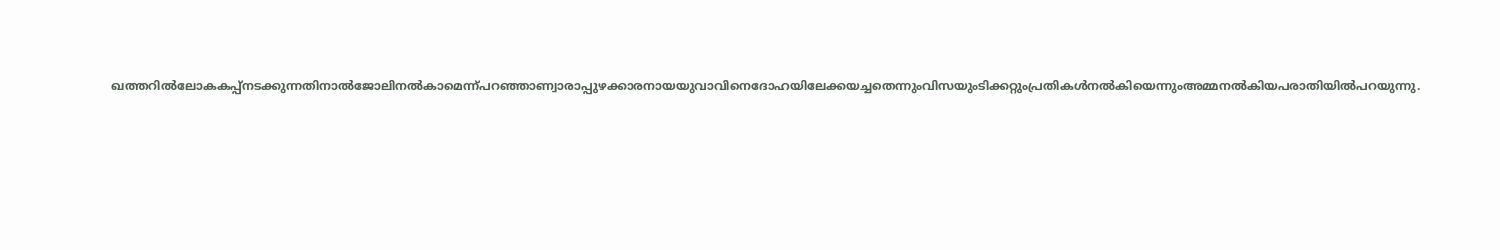ഖത്തറിൽലോകകപ്പ്നടക്കുന്നതിനാൽജോലിനൽകാമെന്ന്പറഞ്ഞാണ്വാരാപ്പുഴക്കാരനായയുവാവിനെദോഹയിലേക്കയച്ചതെന്നുംവിസയുംടിക്കറ്റുംപ്രതികൾനൽകിയെന്നുംഅമ്മനൽകിയപരാതിയിൽപറയുന്നു.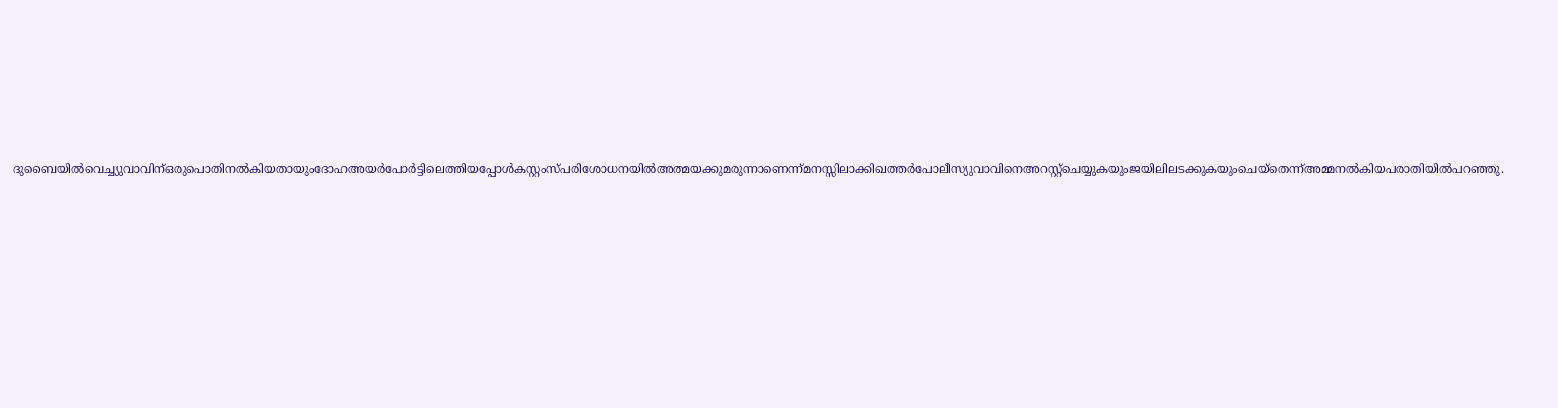ദുബൈയിൽവെച്ച്യുവാവിന്ഒരുപൊതിനൽകിയതായുംദോഹഅയർപോർട്ടിലെത്തിയപ്പോൾകസ്റ്റംസ്പരിശോധനയിൽഅത്മയക്കുമരുന്നാണെന്ന്മനസ്സിലാക്കിഖത്തർപോലീസ്യുവാവിനെഅറസ്റ്റ്ചെയ്യുകയുംജയിലിലടക്കുകയുംചെയ്തെന്ന്അമ്മനൽകിയപരാതിയിൽപറഞ്ഞു.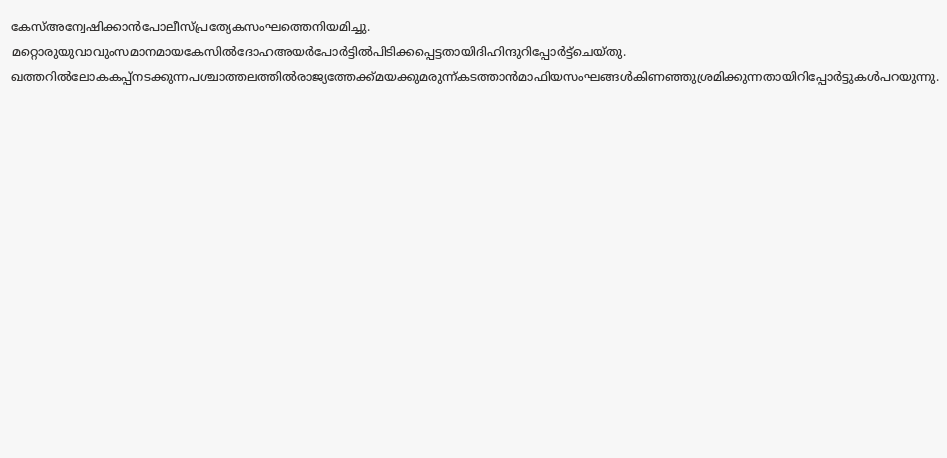കേസ്അന്വേഷിക്കാൻപോലീസ്പ്രത്യേകസംഘത്തെനിയമിച്ചു. മറ്റൊരുയുവാവുംസമാനമായകേസിൽദോഹഅയർപോർട്ടിൽപിടിക്കപ്പെട്ടതായിദിഹിന്ദുറിപ്പോർട്ട്ചെയ്തു.
ഖത്തറിൽലോകകപ്പ്നടക്കുന്നപശ്ചാത്തലത്തിൽരാജ്യത്തേക്ക്മയക്കുമരുന്ന്കടത്താൻമാഫിയസംഘങ്ങൾകിണഞ്ഞുശ്രമിക്കുന്നതായിറിപ്പോർട്ടുകൾപറയുന്നു.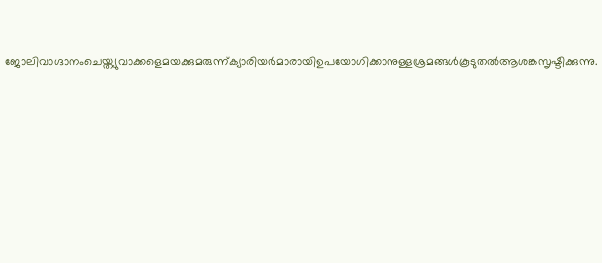ജോലിവാഗ്ദാനംചെയ്ത്യുവാക്കളെമയക്കുമരുന്ന്ക്യാരിയർമാരായിഉപയോഗിക്കാനുള്ളശ്രമങ്ങൾകൂടുതൽആശങ്കസൃഷ്ടിക്കുന്നു.